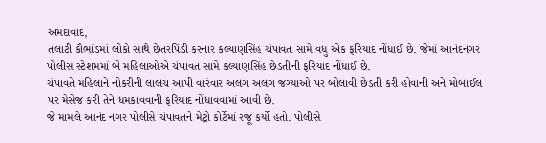અમદાવાદ,
તલાટી કૌભાંડમાં લોકો સાથે છેતરપિંડી કરનાર કલ્યાણસિંહ ચંપાવત સામે વધુ એક ફરિયાદ નોંધાઈ છે. જેમાં આનંદનગર પોલીસ સ્ટેશમમાં બે મહિલાઓએ ચંપાવત સામે કલ્યાણસિંહ છેડતીની ફરિયાદ નોંધાઈ છે.
ચંપાવતે મહિલાને નોકરીની લાલચ આપી વારંવાર અલગ અલગ જગ્યાઓ પર બોલાવી છેડતી કરી હોવાની અને મોબાઈલ પર મેસેજ કરી તેને ધમકાવવાની ફરિયાદ નોંધાવવામાં આવી છે.
જે મામલે આનંદ નગર પોલીસે ચંપાવતને મેટ્રો કોર્ટેમાં રજૂ કર્યો હતો. પોલીસે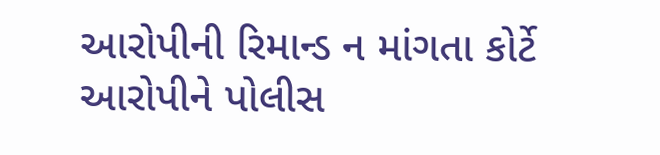આરોપીની રિમાન્ડ ન માંગતા કોર્ટે આરોપીને પોલીસ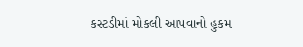કસ્ટડીમાં મોકલી આપવાનો હુકમ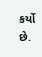કર્યો છે.